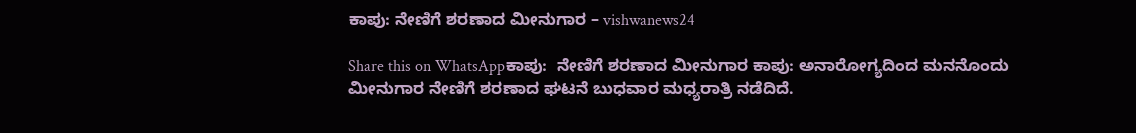ಕಾಪು: ನೇಣಿಗೆ ಶರಣಾದ ಮೀನುಗಾರ – vishwanews24

Share this on WhatsAppಕಾಪು:  ನೇಣಿಗೆ ಶರಣಾದ ಮೀನುಗಾರ ಕಾಪು: ಅನಾರೋಗ್ಯದಿಂದ ಮನನೊಂದು ಮೀನುಗಾರ ನೇಣಿಗೆ ಶರಣಾದ ಘಟನೆ ಬುಧವಾರ ಮಧ್ಯರಾತ್ರಿ ನಡೆದಿದೆ.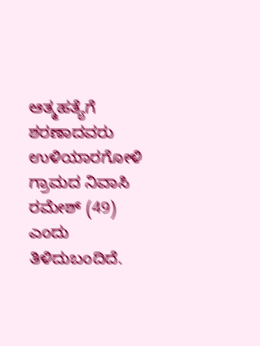ಆತ್ಮಹತ್ಯೆಗೆ ಶರಣಾದವರು ಉಳಿಯಾರಗೋಳಿ ಗ್ರಾಮದ ನಿವಾಸಿ ರಮೇಶ್ (49) ಎಂದು ತಿಳಿದುಬಂದಿದೆ.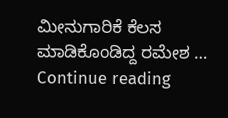ಮೀನುಗಾರಿಕೆ ಕೆಲಸ ಮಾಡಿಕೊಂಡಿದ್ದ ರಮೇಶ … Continue reading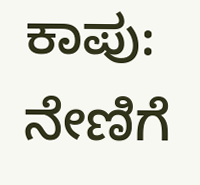ಕಾಪು: ನೇಣಿಗೆ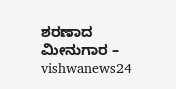ಶರಣಾದ ಮೀನುಗಾರ – vishwanews24